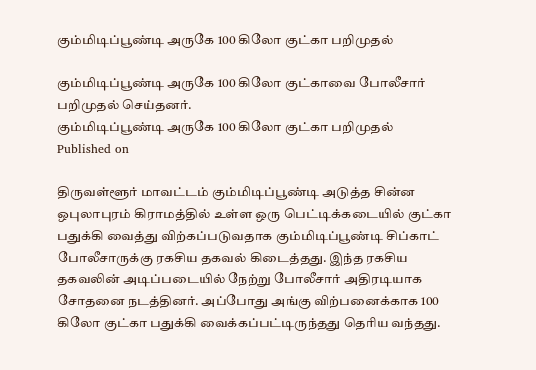கும்மிடிப்பூண்டி அருகே 100 கிலோ குட்கா பறிமுதல்

கும்மிடிப்பூண்டி அருகே 100 கிலோ குட்காவை போலீசார் பறிமுதல் செய்தனர்.
கும்மிடிப்பூண்டி அருகே 100 கிலோ குட்கா பறிமுதல்
Published on

திருவள்ளூர் மாவட்டம் கும்மிடிப்பூண்டி அடுத்த சின்ன ஒபுலாபுரம் கிராமத்தில் உள்ள ஒரு பெட்டிக்கடையில் குட்கா பதுக்கி வைத்து விற்கப்படுவதாக கும்மிடிப்பூண்டி சிப்காட் போலீசாருக்கு ரகசிய தகவல் கிடைத்தது. இந்த ரகசிய தகவலின் அடிப்படையில் நேற்று போலீசார் அதிரடியாக சோதனை நடத்தினர். அப்போது அங்கு விற்பனைக்காக 100 கிலோ குட்கா பதுக்கி வைக்கப்பட்டிருந்தது தெரிய வந்தது.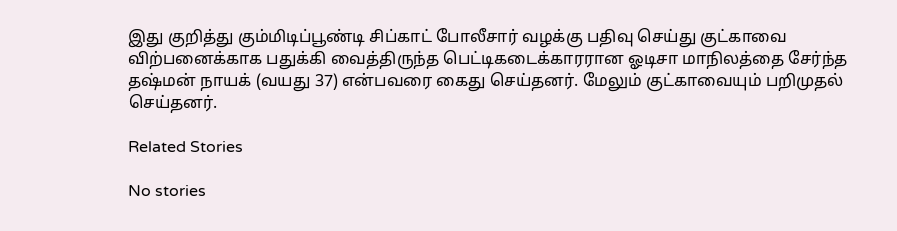இது குறித்து கும்மிடிப்பூண்டி சிப்காட் போலீசார் வழக்கு பதிவு செய்து குட்காவை விற்பனைக்காக பதுக்கி வைத்திருந்த பெட்டிகடைக்காரரான ஓடிசா மாநிலத்தை சேர்ந்த தஷ்மன் நாயக் (வயது 37) என்பவரை கைது செய்தனர். மேலும் குட்காவையும் பறிமுதல் செய்தனர்.

Related Stories

No stories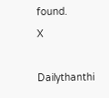found.
X

Dailythanthi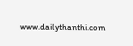www.dailythanthi.com